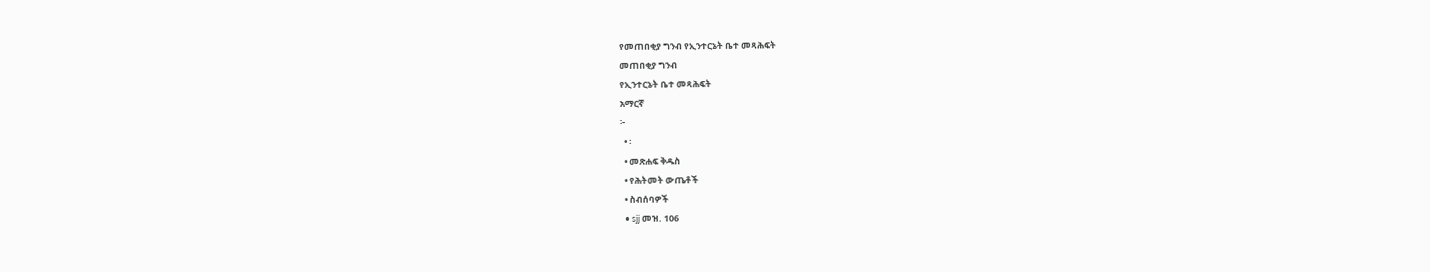የመጠበቂያ ግንብ የኢንተርኔት ቤተ መጻሕፍት
መጠበቂያ ግንብ
የኢንተርኔት ቤተ መጻሕፍት
አማርኛ
፦
  • ፡
  • መጽሐፍ ቅዱስ
  • የሕትመት ውጤቶች
  • ስብሰባዎች
  • sjj መዝ. 106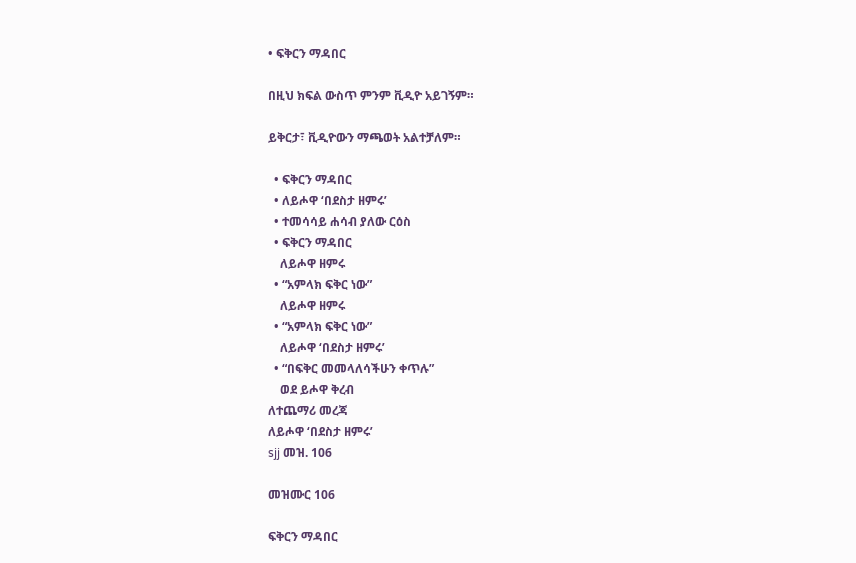• ፍቅርን ማዳበር

በዚህ ክፍል ውስጥ ምንም ቪዲዮ አይገኝም።

ይቅርታ፣ ቪዲዮውን ማጫወት አልተቻለም።

  • ፍቅርን ማዳበር
  • ለይሖዋ ‘በደስታ ዘምሩ’
  • ተመሳሳይ ሐሳብ ያለው ርዕስ
  • ፍቅርን ማዳበር
    ለይሖዋ ዘምሩ
  • “አምላክ ፍቅር ነው”
    ለይሖዋ ዘምሩ
  • “አምላክ ፍቅር ነው”
    ለይሖዋ ‘በደስታ ዘምሩ’
  • “በፍቅር መመላለሳችሁን ቀጥሉ”
    ወደ ይሖዋ ቅረብ
ለተጨማሪ መረጃ
ለይሖዋ ‘በደስታ ዘምሩ’
sjj መዝ. 106

መዝሙር 106

ፍቅርን ማዳበር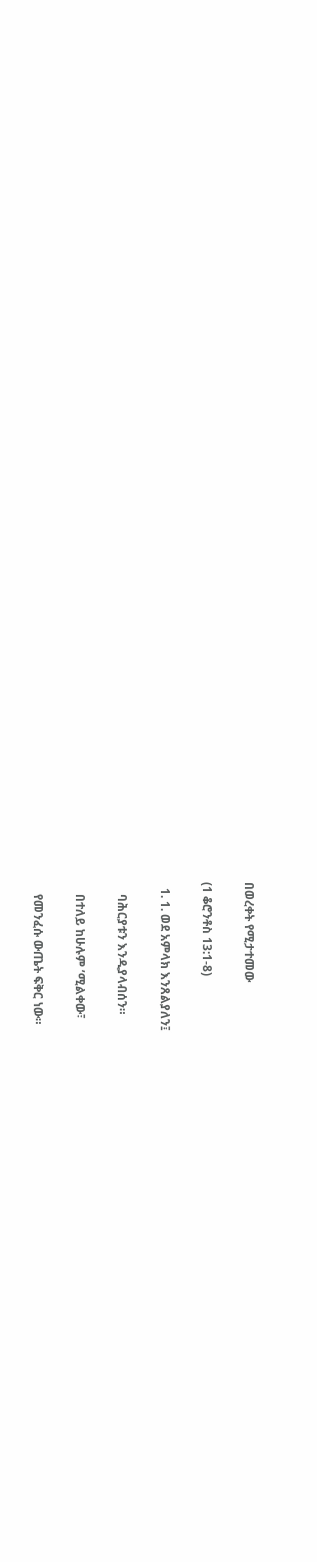በወረቀት የሚታተመው

(1 ቆሮንቶስ 13:1-8)

  1. 1. ወደ አምላክ እንጸልያለን፤

    ባሕርያቱን እንዲያላብሰን።

    በተለይ ከሁሉም ’ሚልቀው፣

    የመንፈሱ ውጤት ፍቅር ነው።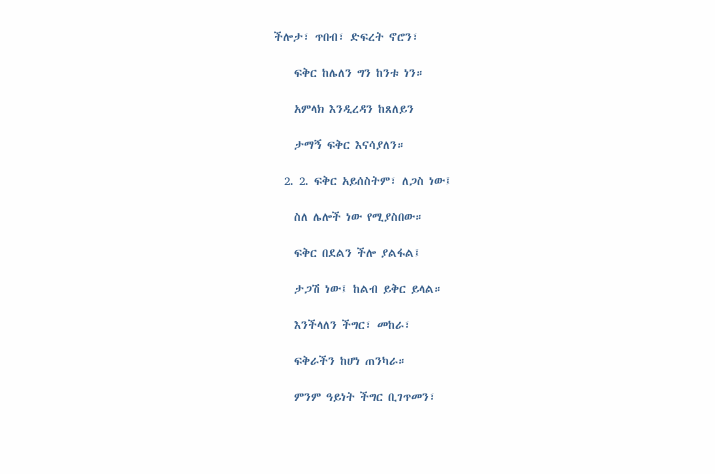ችሎታ፣ ጥበብ፣ ድፍረት ኖሮን፣

    ፍቅር ከሌለን ግን ከንቱ ነን።

    አምላክ እንዲረዳን ከጸለይን

    ታማኝ ፍቅር እናሳያለን።

  2. 2. ፍቅር አይሰስትም፣ ለጋስ ነው፤

    ስለ ሌሎች ነው የሚያስበው።

    ፍቅር በደልን ችሎ ያልፋል፤

    ታጋሽ ነው፤ ከልብ ይቅር ይላል።

    እንችላለን ችግር፣ መከራ፣

    ፍቅራችን ከሆነ ጠንካራ።

    ምንም ዓይነት ችግር ቢገጥመን፣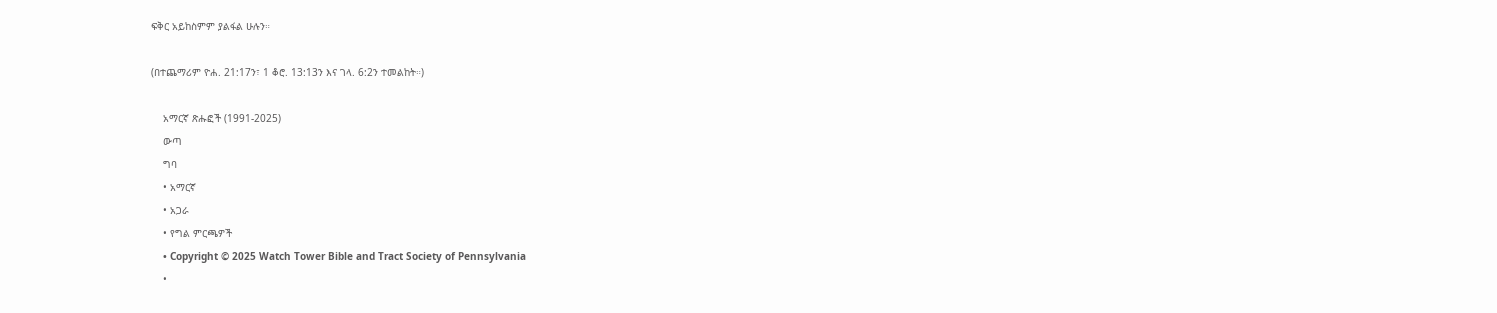ፍቅር አይከስምም ያልፋል ሁሉን።

(በተጨማሪም ዮሐ. 21:17ን፣ 1 ቆሮ. 13:13ን እና ገላ. 6:2ን ተመልከት።)

    አማርኛ ጽሑፎች (1991-2025)
    ውጣ
    ግባ
    • አማርኛ
    • አጋራ
    • የግል ምርጫዎች
    • Copyright © 2025 Watch Tower Bible and Tract Society of Pennsylvania
    •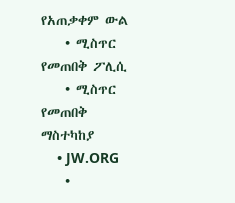የአጠቃቀም ውል
    • ሚስጥር የመጠበቅ ፖሊሲ
    • ሚስጥር የመጠበቅ ማስተካከያ
    • JW.ORG
    •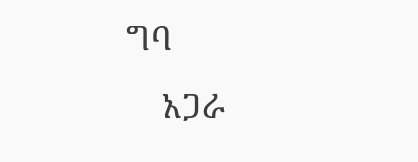ግባ
    አጋራ